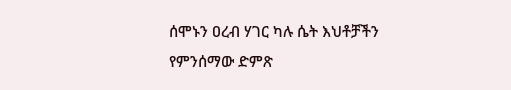ሰሞኑን ዐረብ ሃገር ካሉ ሴት እህቶቻችን የምንሰማው ድምጽ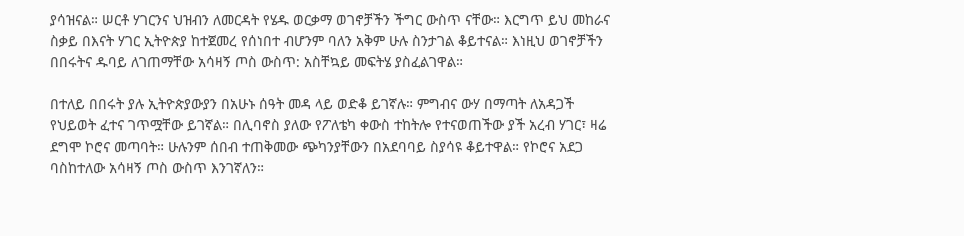ያሳዝናል። ሠርቶ ሃገርንና ህዝብን ለመርዳት የሄዱ ወርቃማ ወገኖቻችን ችግር ውስጥ ናቸው። እርግጥ ይህ መከራና ስቃይ በእናት ሃገር ኢትዮጵያ ከተጀመረ የሰነበተ ብሆንም ባለን አቅም ሁሉ ስንታገል ቆይተናል። እነዚህ ወገኖቻችን በበሩትና ዱባይ ለገጠማቸው አሳዛኝ ጦስ ውስጥ: አስቸኳይ መፍትሄ ያስፈልገዋል።

በተለይ በበሩት ያሉ ኢትዮጵያውያን በአሁኑ ሰዓት መዳ ላይ ወድቆ ይገኛሉ። ምግብና ውሃ በማጣት ለአዳጋች የህይወት ፈተና ገጥሟቸው ይገኛል። በሊባኖስ ያለው የፖለቴካ ቀውስ ተከትሎ የተናወጠችው ያች አረብ ሃገር፣ ዛሬ ደግሞ ኮሮና መጣባት። ሁሉንም ሰበብ ተጠቅመው ጭካንያቸውን በአደባባይ ስያሳዩ ቆይተዋል። የኮሮና አደጋ ባስከተለው አሳዛኝ ጦስ ውስጥ እንገኛለን።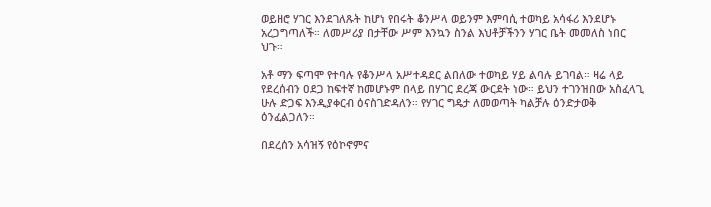ወይዘሮ ሃገር እንደገለጹት ከሆነ የበሩት ቆንሥላ ወይንም እምባሲ ተወካይ አሳፋሪ እንደሆኑ አረጋግጣለች። ለመሥሪያ በታቸው ሥም እንኳን ስንል እህቶቻችንን ሃገር ቤት መመለስ ነበር ህጉ።

አቶ ማን ፍጣሞ የተባሉ የቆንሥላ አሥተዳደር ልበለው ተወካይ ሃይ ልባሉ ይገባል። ዛሬ ላይ የደረሰብን ዐደጋ ከፍተኛ ከመሆኑም በላይ በሃገር ደረጃ ውርደት ነው። ይህን ተገንዝበው አስፈላጊ ሁሉ ድጋፍ እንዲያቀርብ ዕናስገድዳለን። የሃገር ግዴታ ለመወጣት ካልቻሉ ዕንድታወቅ ዕንፈልጋለን።

በደረሰን አሳዝኝ የዕኮኖምና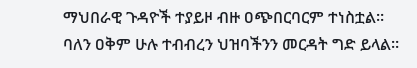ማህበራዊ ጉዳዮች ተያይዞ ብዙ ዐጭበርባርም ተነስቷል። ባለን ዐቅም ሁሉ ተብብረን ህዝባችንን መርዳት ግድ ይላል።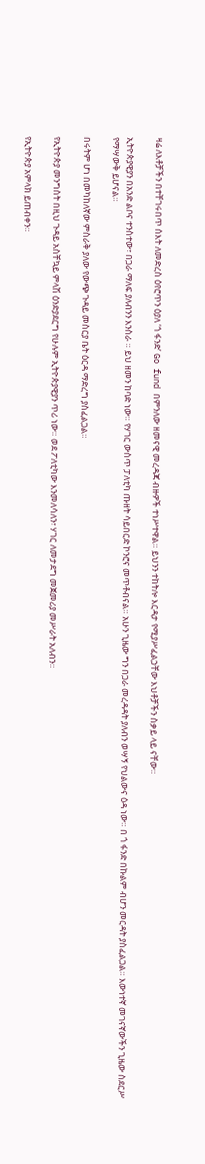ዛሬ ለእቶቻችን በተቸገሩበጥ ሰእት ለመድረስ ዕየሮጥን ዕያለ ‘ጎ ፋንድ’ Go fund በምንለው ዘመናዊ መረዳጃ ብዙዎች ተነሥተዋል። ይህንን ተከትሎ እርዳታ የሚያሥፈልኃቸው እህቶቻችን ስቃይ ላይ ናቸው።

ኢትዮጵያዊያን በአንድ ልቦና ተንስተው፣ በጋራ ማለፍ ያለብንን እንስራ ። ይህ ዘመን ከባድ ነው። የሃገር ውስጥ ፓለቲካ ጡዘት ሳይበርድ ኮንሮና መጥቶብናል። አሁን ጊዜው ግን በጋራ መረዳዳት ያለብን ወሣኝ የህልውና ዕዳ ነው። በ ጎ ፋንድ በኩልም ብሆን መርዳት ያስፈልጋል። እውነተኛ መገናኛውችን ጊዜው ስደርሥ የማሣውቅ ይሆናል።

በሩትም ሆነ በመካከለኛው ምስራቅ ያለው የውጭ ጉዳይ መስርያ ቤት ዕርዳ ማድረግ ያስፈልጋል።

የኢትዮጵያ መንግስት በዚህ ጉዳይ አስቸኳይ ምላሽ ዕንድያደርግ የሁሉም ኢትዮጵያዊያን ጥሪ ነው። ወደ ፖለቲካው እንመለሳለን፣ ሃገር ለመታደግ መጀመሪያ መሥራት አለብን።

የኢትዮጵያ አምላክ ይጠብቀን።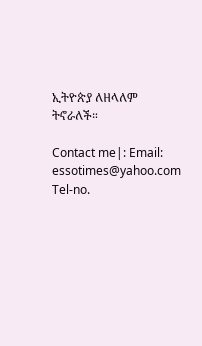ኢትዮጵያ ለዘላለም ትኖራለች።

Contact me|: Email: essotimes@yahoo.com                                                                                       Tel-no.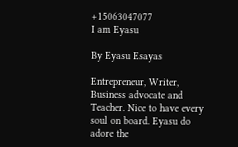+15063047077                                                                                I am Eyasu

By Eyasu Esayas

Entrepreneur, Writer, Business advocate and Teacher. Nice to have every soul on board. Eyasu do adore the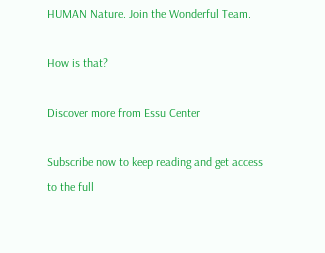HUMAN Nature. Join the Wonderful Team.

How is that?

Discover more from Essu Center

Subscribe now to keep reading and get access to the full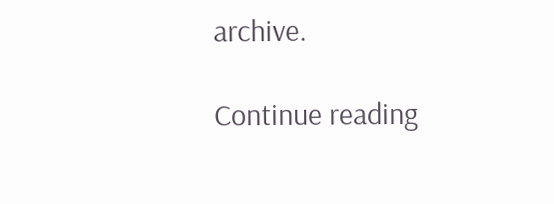archive.

Continue reading